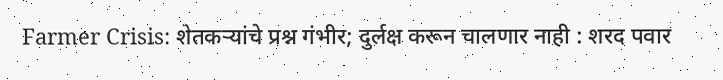Farmer Crisis: शेतकऱ्यांचे प्रश्न गंभीर; दुर्लक्ष करून चालणार नाही : शरद पवार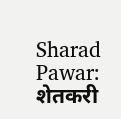Sharad Pawar: शेतकरी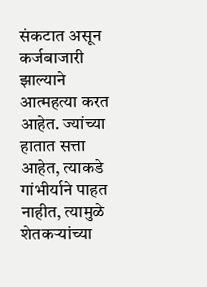संकटात असून कर्जबाजारी झाल्याने आत्महत्या करत आहेत. ज्यांच्या हातात सत्ता आहेत, त्याकडे गांभीर्याने पाहत नाहीत, त्यामुळे शेतकऱ्यांच्या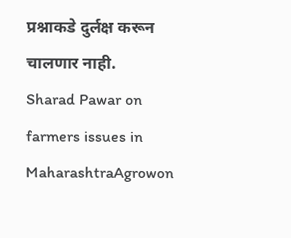प्रश्नाकडे दुर्लक्ष करून चालणार नाही.
Sharad Pawar on farmers issues in MaharashtraAgrowon